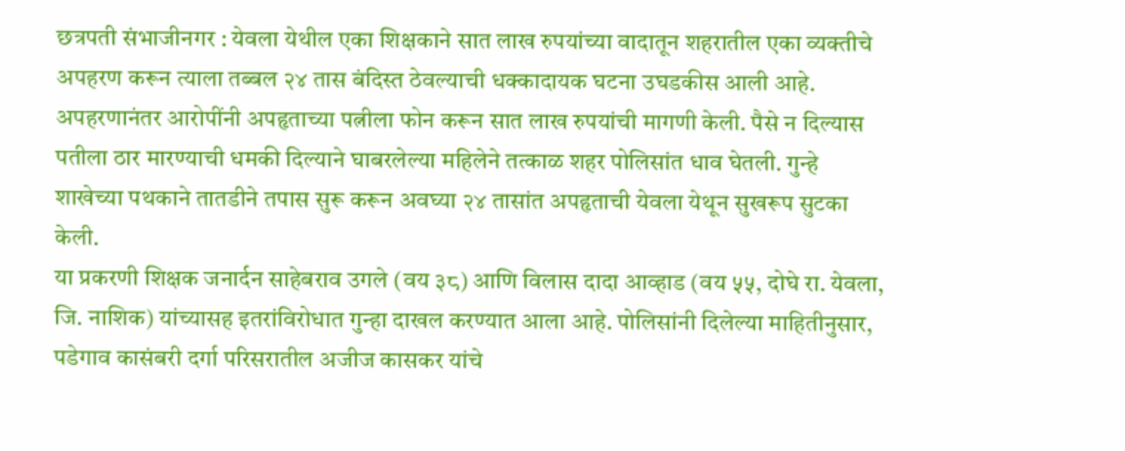छत्रपती संभाजीनगर : येवला येथील एका शिक्षकाने सात लाख रुपयांच्या वादातून शहरातील एका व्यक्तीचे अपहरण करून त्याला तब्बल २४ तास बंदिस्त ठेवल्याची धक्कादायक घटना उघडकीस आली आहे. अपहरणानंतर आरोपींनी अपहृताच्या पत्नीला फोन करून सात लाख रुपयांची मागणी केली. पैसे न दिल्यास पतीला ठार मारण्याची धमकी दिल्याने घाबरलेल्या महिलेने तत्काळ शहर पोलिसांत धाव घेतली. गुन्हे शाखेच्या पथकाने तातडीने तपास सुरू करून अवघ्या २४ तासांत अपहृताची येवला येथून सुखरूप सुटका केली.
या प्रकरणी शिक्षक जनार्दन साहेबराव उगले (वय ३८) आणि विलास दादा आव्हाड (वय ५५, दोघे रा. येवला, जि. नाशिक) यांच्यासह इतरांविरोधात गुन्हा दाखल करण्यात आला आहे. पोलिसांनी दिलेल्या माहितीनुसार, पडेगाव कासंबरी दर्गा परिसरातील अजीज कासकर यांचे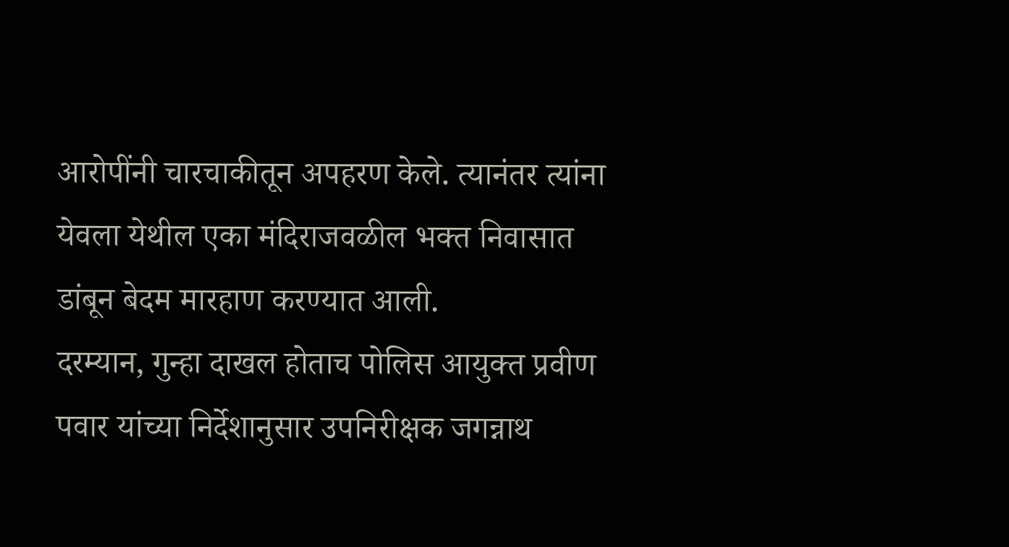आरोपींनी चारचाकीतून अपहरण केले. त्यानंतर त्यांना येवला येथील एका मंदिराजवळील भक्त निवासात डांबून बेदम मारहाण करण्यात आली.
दरम्यान, गुन्हा दाखल होताच पोलिस आयुक्त प्रवीण पवार यांच्या निर्देशानुसार उपनिरीक्षक जगन्नाथ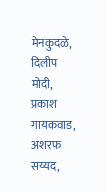मेनकुदळे, दिलीप मोदी, प्रकाश गायकवाड, अशरफ सय्यद,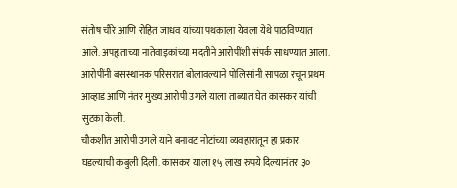संतोष चौरे आणि रोहित जाधव यांच्या पथकाला येवला येथे पाठविण्यात आले. अपहृताच्या नातेवाइकांच्या मदतीने आरोपींशी संपर्क साधण्यात आला. आरोपींनी बसस्थानक परिसरात बोलावल्याने पोलिसांनी सापळा रचून प्रथम आव्हाड आणि नंतर मुख्य आरोपी उगले याला ताब्यात घेत कासकर यांची सुटका केली.
चौकशीत आरोपी उगले याने बनावट नोटांच्या व्यवहारातून हा प्रकार घडल्याची कबुली दिली. कासकर याला १५ लाख रुपये दिल्यानंतर ३०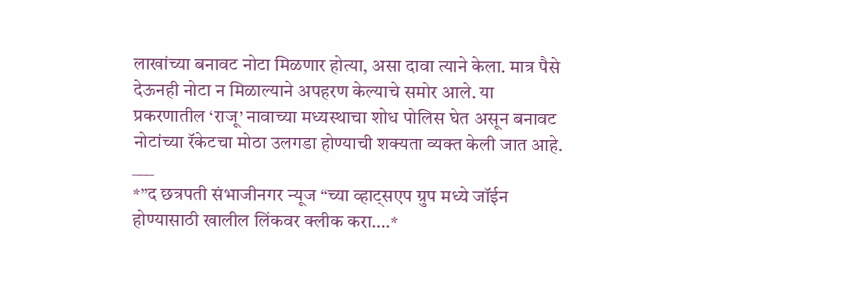लाखांच्या बनावट नोटा मिळणार होत्या, असा दावा त्याने केला. मात्र पैसे देऊनही नोटा न मिळाल्याने अपहरण केल्याचे समोर आले. या प्रकरणातील ‘राजू’ नावाच्या मध्यस्थाचा शोध पोलिस घेत असून बनावट नोटांच्या रॅकेटचा मोठा उलगडा होण्याची शक्यता व्यक्त केली जात आहे.
___
*”द छत्रपती संभाजीनगर न्यूज “च्या व्हाट्सएप ग्रुप मध्ये जॉईन होण्यासाठी खालील लिंकवर क्लीक करा….*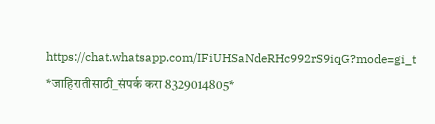https://chat.whatsapp.com/IFiUHSaNdeRHc992rS9iqG?mode=gi_t
*जाहिरातीसाठी_संपर्क करा 8329014805*